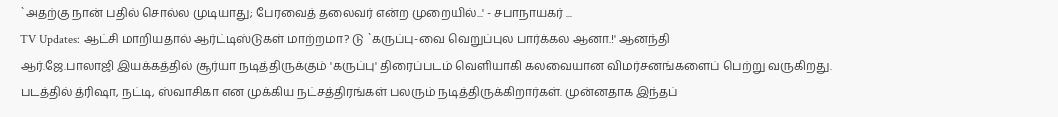`அதற்கு நான் பதில் சொல்ல முடியாது; பேரவைத் தலைவர் என்ற முறையில்...' - சபாநாயகர் ...
TV Updates: ஆட்சி மாறியதால் ஆர்ட்டிஸ்டுகள் மாற்றமா? டு `கருப்பு-வை வெறுப்புல பார்க்கல ஆனா.!' ஆனந்தி
ஆர்.ஜே.பாலாஜி இயக்கத்தில் சூர்யா நடித்திருக்கும் 'கருப்பு' திரைப்படம் வெளியாகி கலவையான விமர்சனங்களைப் பெற்று வருகிறது.
படத்தில் த்ரிஷா, நட்டி, ஸ்வாசிகா என முக்கிய நட்சத்திரங்கள் பலரும் நடித்திருக்கிறார்கள். முன்னதாக இந்தப்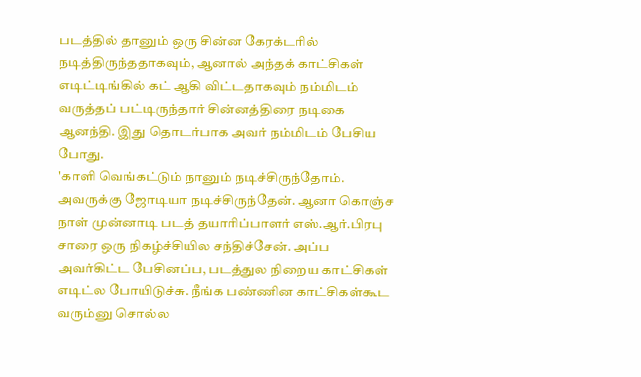படத்தில் தானும் ஒரு சின்ன கேரக்டரில் நடித்திருந்ததாகவும், ஆனால் அந்தக் காட்சிகள் எடிட்டிங்கில் கட் ஆகி விட்டதாகவும் நம்மிடம் வருத்தப் பட்டிருந்தார் சின்னத்திரை நடிகை ஆனந்தி. இது தொடர்பாக அவர் நம்மிடம் பேசிய போது.
'காளி வெங்கட்டும் நானும் நடிச்சிருந்தோம். அவருக்கு ஜோடியா நடிச்சிருந்தேன். ஆனா கொஞ்ச நாள் முன்னாடி படத் தயாரிப்பாளர் எஸ்.ஆர்.பிரபு சாரை ஒரு நிகழ்ச்சியில சந்திச்சேன். அப்ப அவர்கிட்ட பேசினப்ப, படத்துல நிறைய காட்சிகள் எடிட்ல போயிடுச்சு. நீங்க பண்ணின காட்சிகள்கூட வரும்னு சொல்ல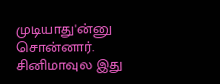முடியாது'ன்னு சொன்னார்.
சினிமாவுல இது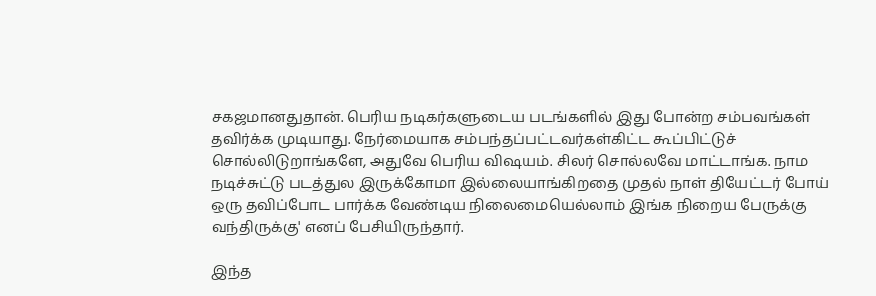சகஜமானதுதான். பெரிய நடிகர்களுடைய படங்களில் இது போன்ற சம்பவங்கள் தவிர்க்க முடியாது. நேர்மையாக சம்பந்தப்பட்டவர்கள்கிட்ட கூப்பிட்டுச் சொல்லிடுறாங்களே, அதுவே பெரிய விஷயம். சிலர் சொல்லவே மாட்டாங்க. நாம நடிச்சுட்டு படத்துல இருக்கோமா இல்லையாங்கிறதை முதல் நாள் தியேட்டர் போய் ஒரு தவிப்போட பார்க்க வேண்டிய நிலைமையெல்லாம் இங்க நிறைய பேருக்கு வந்திருக்கு' எனப் பேசியிருந்தார்.

இந்த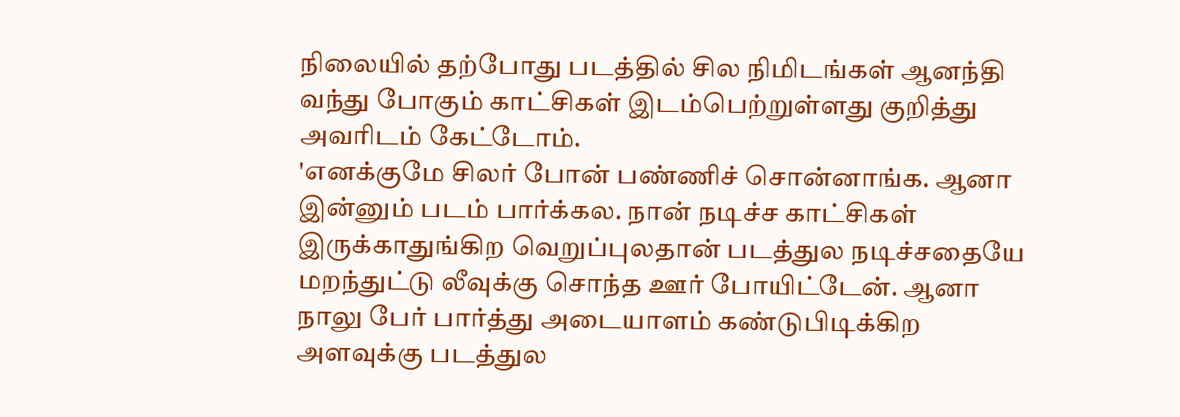நிலையில் தற்போது படத்தில் சில நிமிடங்கள் ஆனந்தி வந்து போகும் காட்சிகள் இடம்பெற்றுள்ளது குறித்து அவரிடம் கேட்டோம்.
'எனக்குமே சிலர் போன் பண்ணிச் சொன்னாங்க. ஆனா இன்னும் படம் பார்க்கல. நான் நடிச்ச காட்சிகள் இருக்காதுங்கிற வெறுப்புலதான் படத்துல நடிச்சதையே மறந்துட்டு லீவுக்கு சொந்த ஊர் போயிட்டேன். ஆனா நாலு பேர் பார்த்து அடையாளம் கண்டுபிடிக்கிற அளவுக்கு படத்துல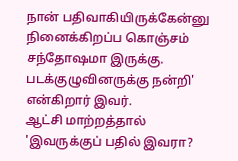நான் பதிவாகியிருக்கேன்னு நினைக்கிறப்ப கொஞ்சம் சந்தோஷமா இருக்கு. படக்குழுவினருக்கு நன்றி' என்கிறார் இவர்.
ஆட்சி மாற்றத்தால் 'இவருக்குப் பதில் இவரா?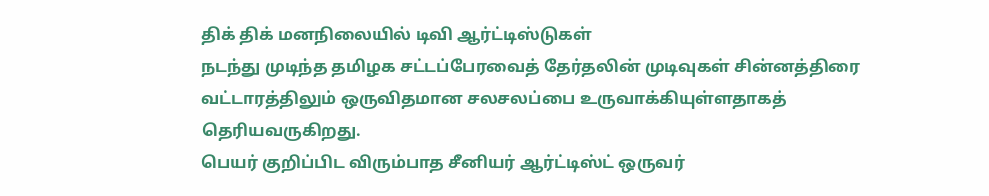திக் திக் மனநிலையில் டிவி ஆர்ட்டிஸ்டுகள்
நடந்து முடிந்த தமிழக சட்டப்பேரவைத் தேர்தலின் முடிவுகள் சின்னத்திரை வட்டாரத்திலும் ஒருவிதமான சலசலப்பை உருவாக்கியுள்ளதாகத் தெரியவருகிறது.
பெயர் குறிப்பிட விரும்பாத சீனியர் ஆர்ட்டிஸ்ட் ஒருவர்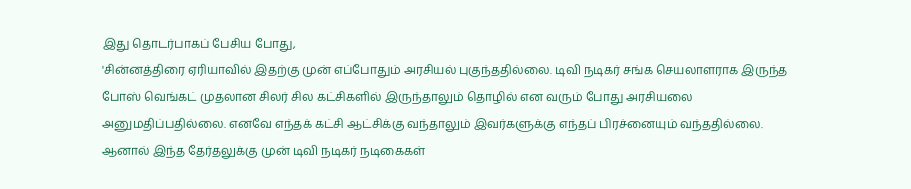இது தொடர்பாகப் பேசிய போது,
'சின்னத்திரை ஏரியாவில் இதற்கு முன் எப்போதும் அரசியல் புகுந்ததில்லை. டிவி நடிகர் சங்க செயலாளராக இருந்த போஸ் வெங்கட் முதலான சிலர் சில கட்சிகளில் இருந்தாலும் தொழில் என வரும் போது அரசியலை அனுமதிப்பதில்லை. எனவே எந்தக் கட்சி ஆட்சிக்கு வந்தாலும் இவர்களுக்கு எந்தப் பிரச்னையும் வந்ததில்லை.
ஆனால் இந்த தேர்தலுக்கு முன் டிவி நடிகர் நடிகைகள்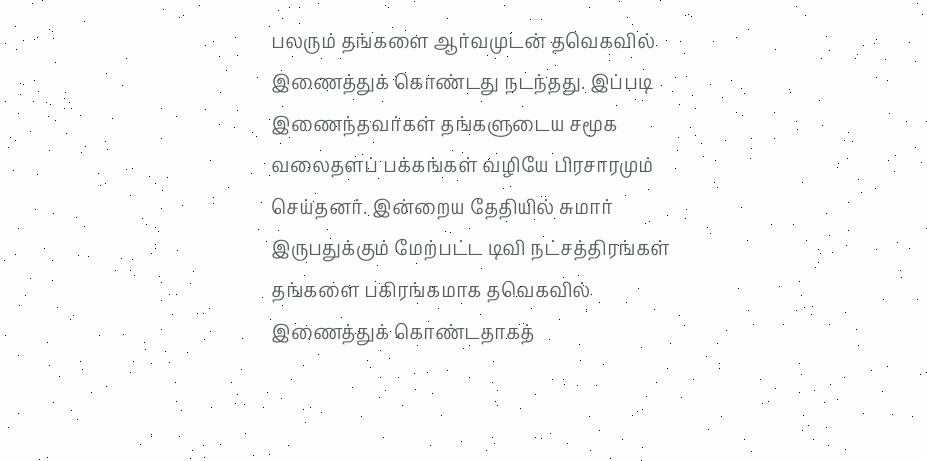பலரும் தங்களை ஆர்வமுடன் தவெகவில் இணைத்துக் கொண்டது நடந்தது. இப்படி இணைந்தவர்கள் தங்களுடைய சமூக வலைதளப் பக்கங்கள் வழியே பிரசாரமும் செய்தனர். இன்றைய தேதியில் சுமார் இருபதுக்கும் மேற்பட்ட டிவி நட்சத்திரங்கள் தங்களை பகிரங்கமாக தவெகவில் இணைத்துக் கொண்டதாகத்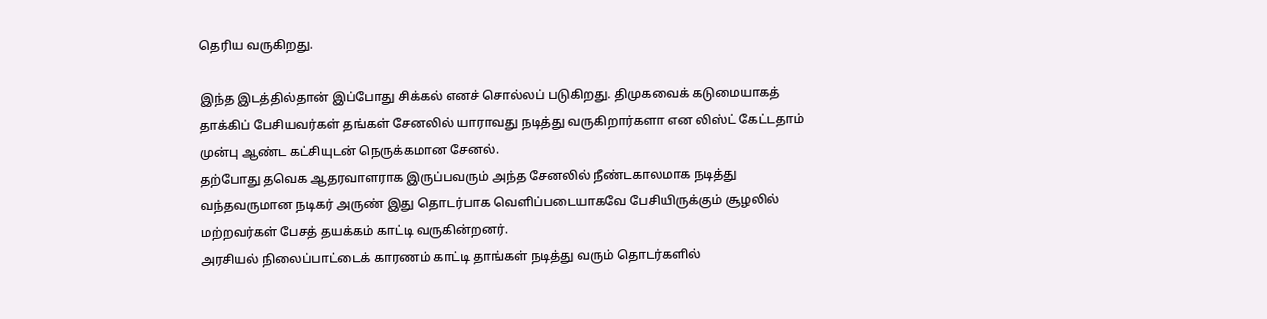தெரிய வருகிறது.

இந்த இடத்தில்தான் இப்போது சிக்கல் எனச் சொல்லப் படுகிறது. திமுகவைக் கடுமையாகத் தாக்கிப் பேசியவர்கள் தங்கள் சேனலில் யாராவது நடித்து வருகிறார்களா என லிஸ்ட் கேட்டதாம் முன்பு ஆண்ட கட்சியுடன் நெருக்கமான சேனல்.
தற்போது தவெக ஆதரவாளராக இருப்பவரும் அந்த சேனலில் நீண்டகாலமாக நடித்து வந்தவருமான நடிகர் அருண் இது தொடர்பாக வெளிப்படையாகவே பேசியிருக்கும் சூழலில் மற்றவர்கள் பேசத் தயக்கம் காட்டி வருகின்றனர்.
அரசியல் நிலைப்பாட்டைக் காரணம் காட்டி தாங்கள் நடித்து வரும் தொடர்களில்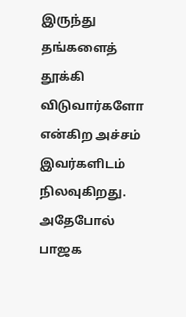இருந்து தங்களைத் தூக்கி விடுவார்களோ என்கிற அச்சம் இவர்களிடம் நிலவுகிறது.
அதேபோல் பாஜக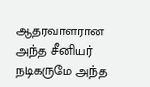ஆதரவாளரான அந்த சீனியர் நடிகருமே அந்த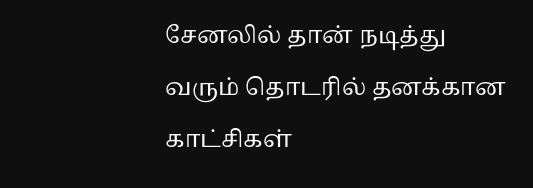சேனலில் தான் நடித்து வரும் தொடரில் தனக்கான காட்சிகள்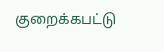குறைக்கபட்டு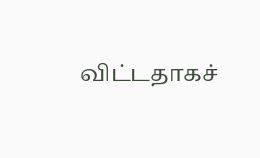விட்டதாகச்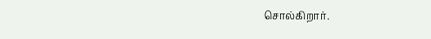சொல்கிறார்.